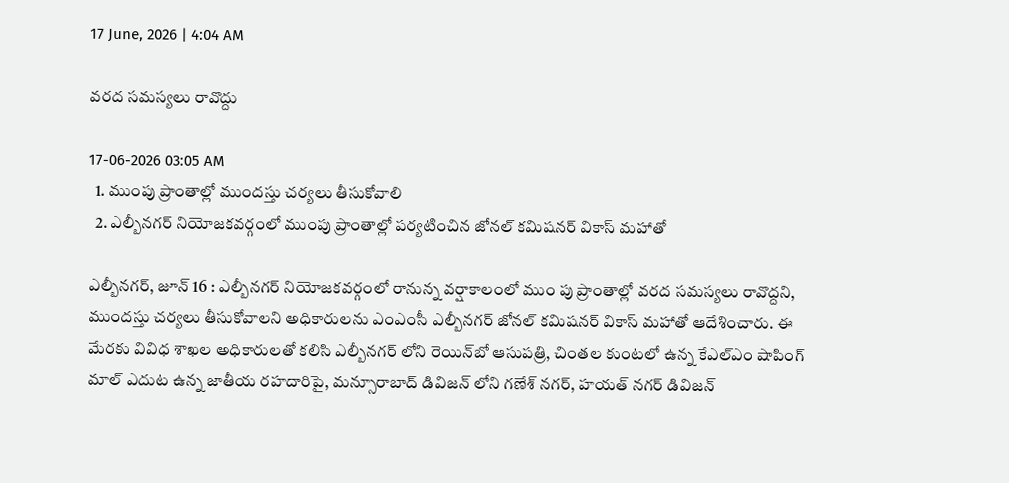17 June, 2026 | 4:04 AM

వరద సమస్యలు రావొద్దు

17-06-2026 03:05 AM
  1. ముంపు ప్రాంతాల్లో ముందస్తు చర్యలు తీసుకోవాలి
  2. ఎల్బీనగర్ నియోజకవర్గంలో ముంపు ప్రాంతాల్లో పర్యటించిన జోనల్ కమిషనర్ వికాస్ మహాతో

ఎల్బీనగర్, జూన్ 16 : ఎల్బీనగర్ నియోజకవర్గంలో రానున్న వర్షాకాలంలో ముం పు ప్రాంతాల్లో వరద సమస్యలు రావొద్దని, ముందస్తు చర్యలు తీసుకోవాలని అధికారులను ఎంఎంసీ ఎల్బీనగర్ జోనల్ కమిషనర్ వికాస్ మహాతో ఆదేశించారు. ఈ మేరకు వివిధ శాఖల అధికారులతో కలిసి ఎల్బీనగర్ లోని రెయిన్‌బో ఆసుపత్రి, చింతల కుంటలో ఉన్న కేఎల్‌ఎం షాపింగ్ మాల్ ఎదుట ఉన్న జాతీయ రహదారిపై, మన్సూరాబాద్ డివిజన్ లోని గణేశ్ నగర్, హయత్ నగర్ డివిజన్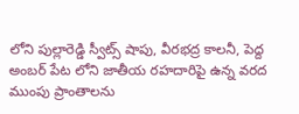లోని పుల్లారెడ్డి స్వీట్స్ షాపు, వీరభద్ర కాలనీ, పెద్ద అంబర్ పేట లోని జాతీయ రహదారిపై ఉన్న వరద ముంపు ప్రాంతాలను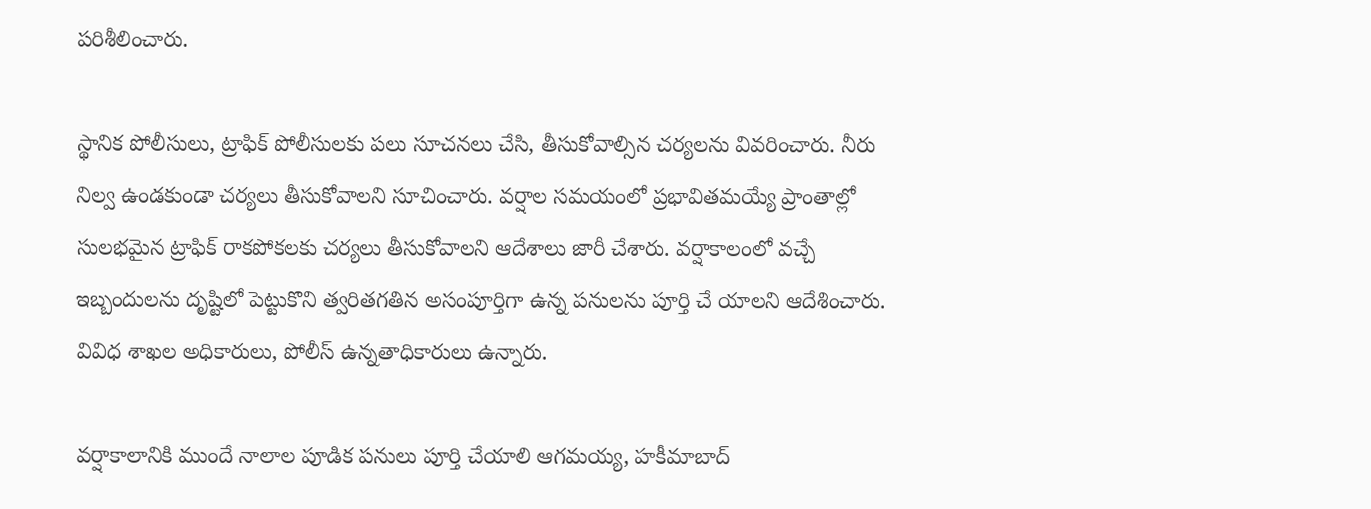పరిశీలించారు.

స్థానిక పోలీసులు, ట్రాఫిక్ పోలీసులకు పలు సూచనలు చేసి, తీసుకోవాల్సిన చర్యలను వివరించారు. నీరు నిల్వ ఉండకుండా చర్యలు తీసుకోవాలని సూచించారు. వర్షాల సమయంలో ప్రభావితమయ్యే ప్రాంతాల్లో సులభమైన ట్రాఫిక్ రాకపోకలకు చర్యలు తీసుకోవాలని ఆదేశాలు జారీ చేశారు. వర్షాకాలంలో వచ్చే ఇబ్బందులను దృష్టిలో పెట్టుకొని త్వరితగతిన అసంపూర్తిగా ఉన్న పనులను పూర్తి చే యాలని ఆదేశించారు. వివిధ శాఖల అధికారులు, పోలీస్ ఉన్నతాధికారులు ఉన్నారు.

వర్షాకాలానికి ముందే నాలాల పూడిక పనులు పూర్తి చేయాలి ఆగమయ్య, హకీమాబాద్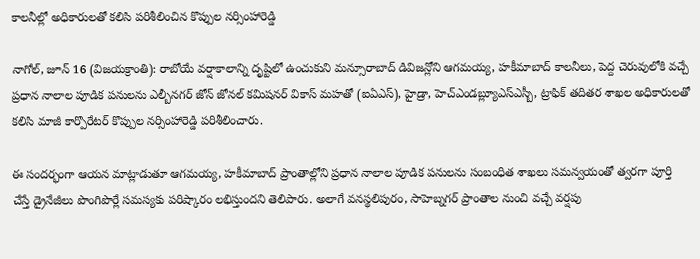కాలనీల్లో అధికారులతో కలిసి పరిశీలించిన కొప్పుల నర్సింహారెడ్డి

నాగోల్, జూన్ 16 (విజయక్రాంతి): రాబోయే వర్షాకాలాన్ని దృష్టిలో ఉంచుకుని మన్సూరాబాద్ డివిజన్లోని ఆగమయ్య, హకీమాబాద్ కాలనీలు, పెద్ద చెరువులోకి వచ్చే ప్రధాన నాలాల పూడిక పనులను ఎల్బీనగర్ జోన్ జోనల్ కమిషనర్ వికాస్ మహతో (ఐఏఎస్), హైడ్రా, హెచ్‌ఎండబ్ల్యూఎస్‌ఎస్బీ, ట్రాఫిక్ తదితర శాఖల అధికారులతో కలిసి మాజీ కార్పొరేటర్ కొప్పుల నర్సింహారెడ్డి పరిశీలించారు.

ఈ సందర్భంగా ఆయన మాట్లాడుతూ ఆగమయ్య, హకీమాబాద్ ప్రాంతాల్లోని ప్రధాన నాలాల పూడిక పనులను సంబంధిత శాఖలు సమన్వయంతో త్వరగా పూర్తి చేస్తే డ్రైనేజీలు పొంగిపొర్లే సమస్యకు పరిష్కారం లభిస్తుందని తెలిపారు. అలాగే వనస్థలిపురం, సాహెబ్నగర్ ప్రాంతాల నుంచి వచ్చే వర్షపు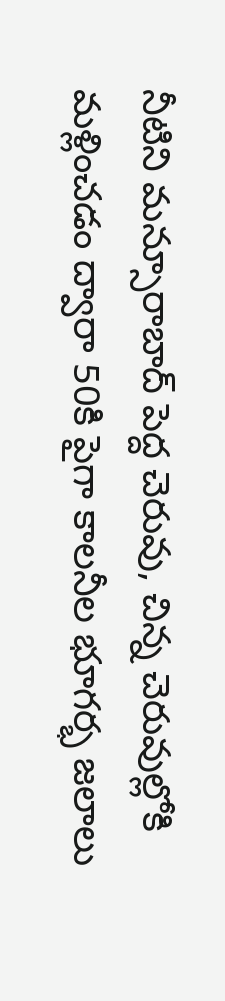నీటిని మన్సూరాబాద్ పెద్ద చెరువు, చిన్న చెరువుల్లోకి మళ్లించడం ద్వారా 50కి పైగా కాలనీల భూగర్భ జలాలు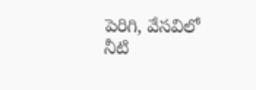పెరిగి, వేసవిలో నీటి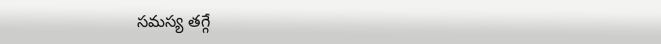సమస్య తగ్గే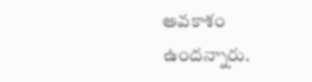అవకాశం ఉందన్నారు.